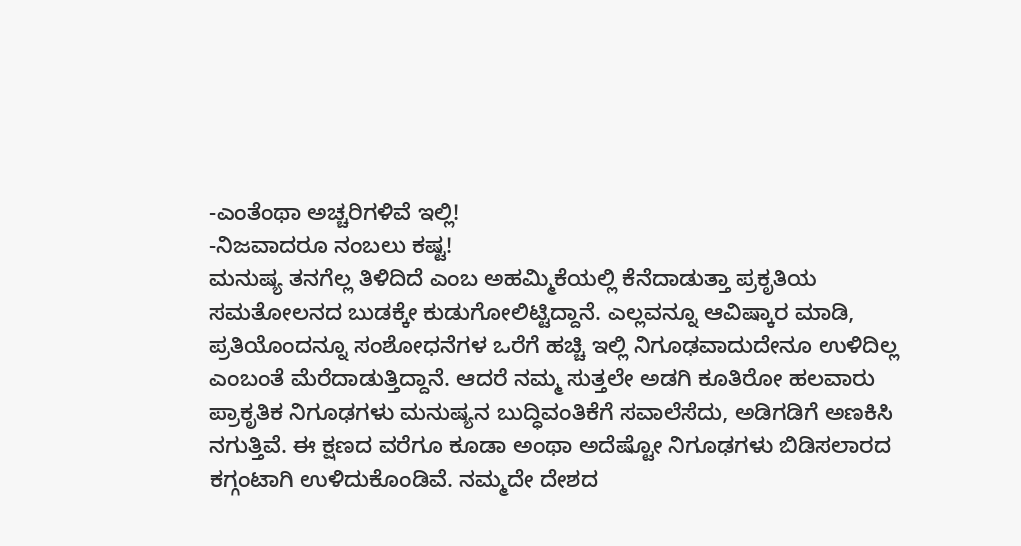-ಎಂತೆಂಥಾ ಅಚ್ಚರಿಗಳಿವೆ ಇಲ್ಲಿ!
-ನಿಜವಾದರೂ ನಂಬಲು ಕಷ್ಟ!
ಮನುಷ್ಯ ತನಗೆಲ್ಲ ತಿಳಿದಿದೆ ಎಂಬ ಅಹಮ್ಮಿಕೆಯಲ್ಲಿ ಕೆನೆದಾಡುತ್ತಾ ಪ್ರಕೃತಿಯ ಸಮತೋಲನದ ಬುಡಕ್ಕೇ ಕುಡುಗೋಲಿಟ್ಟಿದ್ದಾನೆ. ಎಲ್ಲವನ್ನೂ ಆವಿಷ್ಕಾರ ಮಾಡಿ, ಪ್ರತಿಯೊಂದನ್ನೂ ಸಂಶೋಧನೆಗಳ ಒರೆಗೆ ಹಚ್ಚಿ ಇಲ್ಲಿ ನಿಗೂಢವಾದುದೇನೂ ಉಳಿದಿಲ್ಲ ಎಂಬಂತೆ ಮೆರೆದಾಡುತ್ತಿದ್ದಾನೆ. ಆದರೆ ನಮ್ಮ ಸುತ್ತಲೇ ಅಡಗಿ ಕೂತಿರೋ ಹಲವಾರು ಪ್ರಾಕೃತಿಕ ನಿಗೂಢಗಳು ಮನುಷ್ಯನ ಬುದ್ಧಿವಂತಿಕೆಗೆ ಸವಾಲೆಸೆದು, ಅಡಿಗಡಿಗೆ ಅಣಕಿಸಿ ನಗುತ್ತಿವೆ. ಈ ಕ್ಷಣದ ವರೆಗೂ ಕೂಡಾ ಅಂಥಾ ಅದೆಷ್ಟೋ ನಿಗೂಢಗಳು ಬಿಡಿಸಲಾರದ ಕಗ್ಗಂಟಾಗಿ ಉಳಿದುಕೊಂಡಿವೆ. ನಮ್ಮದೇ ದೇಶದ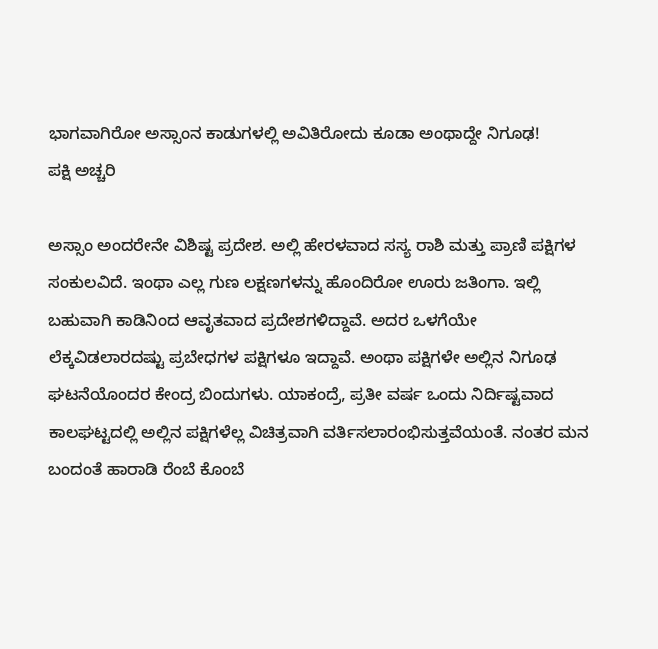ಭಾಗವಾಗಿರೋ ಅಸ್ಸಾಂನ ಕಾಡುಗಳಲ್ಲಿ ಅವಿತಿರೋದು ಕೂಡಾ ಅಂಥಾದ್ದೇ ನಿಗೂಢ!
ಪಕ್ಷಿ ಅಚ್ಚರಿ

ಅಸ್ಸಾಂ ಅಂದರೇನೇ ವಿಶಿಷ್ಟ ಪ್ರದೇಶ. ಅಲ್ಲಿ ಹೇರಳವಾದ ಸಸ್ಯ ರಾಶಿ ಮತ್ತು ಪ್ರಾಣಿ ಪಕ್ಷಿಗಳ ಸಂಕುಲವಿದೆ. ಇಂಥಾ ಎಲ್ಲ ಗುಣ ಲಕ್ಷಣಗಳನ್ನು ಹೊಂದಿರೋ ಊರು ಜತಿಂಗಾ. ಇಲ್ಲಿ ಬಹುವಾಗಿ ಕಾಡಿನಿಂದ ಆವೃತವಾದ ಪ್ರದೇಶಗಳಿದ್ದಾವೆ. ಅದರ ಒಳಗೆಯೇ ಲೆಕ್ಕವಿಡಲಾರದಷ್ಟು ಪ್ರಬೇಧಗಳ ಪಕ್ಷಿಗಳೂ ಇದ್ದಾವೆ. ಅಂಥಾ ಪಕ್ಷಿಗಳೇ ಅಲ್ಲಿನ ನಿಗೂಢ ಘಟನೆಯೊಂದರ ಕೇಂದ್ರ ಬಿಂದುಗಳು. ಯಾಕಂದ್ರೆ, ಪ್ರತೀ ವರ್ಷ ಒಂದು ನಿರ್ದಿಷ್ಟವಾದ ಕಾಲಘಟ್ಟದಲ್ಲಿ ಅಲ್ಲಿನ ಪಕ್ಷಿಗಳೆಲ್ಲ ವಿಚಿತ್ರವಾಗಿ ವರ್ತಿಸಲಾರಂಭಿಸುತ್ತವೆಯಂತೆ. ನಂತರ ಮನ ಬಂದಂತೆ ಹಾರಾಡಿ ರೆಂಬೆ ಕೊಂಬೆ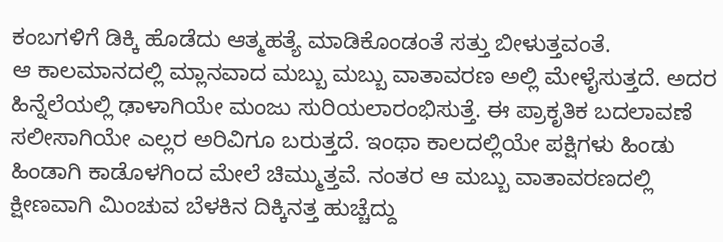ಕಂಬಗಳಿಗೆ ಡಿಕ್ಕಿ ಹೊಡೆದು ಆತ್ಮಹತ್ಯೆ ಮಾಡಿಕೊಂಡಂತೆ ಸತ್ತು ಬೀಳುತ್ತವಂತೆ.
ಆ ಕಾಲಮಾನದಲ್ಲಿ ಮ್ಲಾನವಾದ ಮಬ್ಬು ಮಬ್ಬು ವಾತಾವರಣ ಅಲ್ಲಿ ಮೇಳೈಸುತ್ತದೆ. ಅದರ ಹಿನ್ನೆಲೆಯಲ್ಲಿ ಢಾಳಾಗಿಯೇ ಮಂಜು ಸುರಿಯಲಾರಂಭಿಸುತ್ತೆ. ಈ ಪ್ರಾಕೃತಿಕ ಬದಲಾವಣೆ ಸಲೀಸಾಗಿಯೇ ಎಲ್ಲರ ಅರಿವಿಗೂ ಬರುತ್ತದೆ. ಇಂಥಾ ಕಾಲದಲ್ಲಿಯೇ ಪಕ್ಷಿಗಳು ಹಿಂಡು ಹಿಂಡಾಗಿ ಕಾಡೊಳಗಿಂದ ಮೇಲೆ ಚಿಮ್ಮುತ್ತವೆ. ನಂತರ ಆ ಮಬ್ಬು ವಾತಾವರಣದಲ್ಲಿ ಕ್ಷೀಣವಾಗಿ ಮಿಂಚುವ ಬೆಳಕಿನ ದಿಕ್ಕಿನತ್ತ ಹುಚ್ಚೆದ್ದು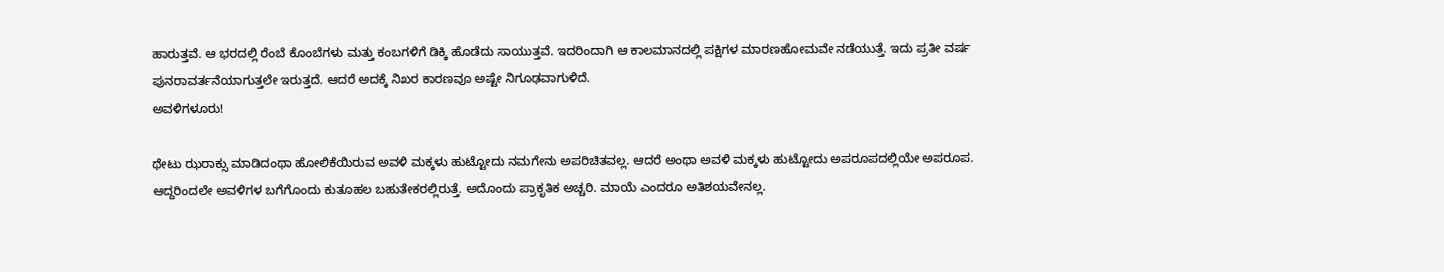ಹಾರುತ್ತವೆ. ಆ ಭರದಲ್ಲಿ ರೆಂಬೆ ಕೊಂಬೆಗಳು ಮತ್ತು ಕಂಬಗಳಿಗೆ ಡಿಕ್ಕಿ ಹೊಡೆದು ಸಾಯುತ್ತವೆ. ಇದರಿಂದಾಗಿ ಆ ಕಾಲಮಾನದಲ್ಲಿ ಪಕ್ಷಿಗಳ ಮಾರಣಹೋಮವೇ ನಡೆಯುತ್ತೆ. ಇದು ಪ್ರತೀ ವರ್ಷ ಪುನರಾವರ್ತನೆಯಾಗುತ್ತಲೇ ಇರುತ್ತದೆ. ಆದರೆ ಅದಕ್ಕೆ ನಿಖರ ಕಾರಣವೂ ಅಷ್ಟೇ ನಿಗೂಢವಾಗುಳಿದೆ.
ಅವಳಿಗಳೂರು!

ಥೇಟು ಝರಾಕ್ಸು ಮಾಡಿದಂಥಾ ಹೋಲಿಕೆಯಿರುವ ಅವಳಿ ಮಕ್ಕಳು ಹುಟ್ಟೋದು ನಮಗೇನು ಅಪರಿಚಿತವಲ್ಲ. ಆದರೆ ಅಂಥಾ ಅವಳಿ ಮಕ್ಕಳು ಹುಟ್ಟೋದು ಅಪರೂಪದಲ್ಲಿಯೇ ಅಪರೂಪ. ಆದ್ದರಿಂದಲೇ ಅವಳಿಗಳ ಬಗೆಗೊಂದು ಕುತೂಹಲ ಬಹುತೇಕರಲ್ಲಿರುತ್ತೆ. ಅದೊಂದು ಪ್ರಾಕೃತಿಕ ಅಚ್ಚರಿ. ಮಾಯೆ ಎಂದರೂ ಅತಿಶಯವೇನಲ್ಲ.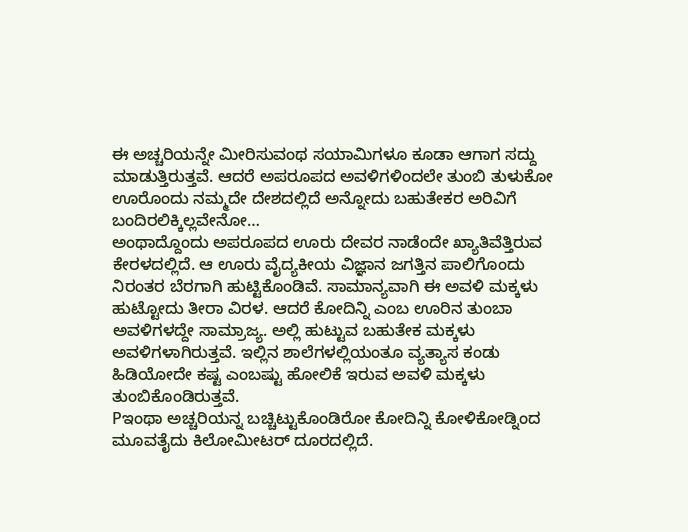ಈ ಅಚ್ಚರಿಯನ್ನೇ ಮೀರಿಸುವಂಥ ಸಯಾಮಿಗಳೂ ಕೂಡಾ ಆಗಾಗ ಸದ್ದು ಮಾಡುತ್ತಿರುತ್ತವೆ. ಆದರೆ ಅಪರೂಪದ ಅವಳಿಗಳಿಂದಲೇ ತುಂಬಿ ತುಳುಕೋ ಊರೊಂದು ನಮ್ಮದೇ ದೇಶದಲ್ಲಿದೆ ಅನ್ನೋದು ಬಹುತೇಕರ ಅರಿವಿಗೆ ಬಂದಿರಲಿಕ್ಕಿಲ್ಲವೇನೋ…
ಅಂಥಾದ್ದೊಂದು ಅಪರೂಪದ ಊರು ದೇವರ ನಾಡೆಂದೇ ಖ್ಯಾತಿವೆತ್ತಿರುವ ಕೇರಳದಲ್ಲಿದೆ. ಆ ಊರು ವೈದ್ಯಕೀಯ ವಿಜ್ಞಾನ ಜಗತ್ತಿನ ಪಾಲಿಗೊಂದು ನಿರಂತರ ಬೆರಗಾಗಿ ಹುಟ್ಟಿಕೊಂಡಿವೆ. ಸಾಮಾನ್ಯವಾಗಿ ಈ ಅವಳಿ ಮಕ್ಕಳು ಹುಟ್ಟೋದು ತೀರಾ ವಿರಳ. ಆದರೆ ಕೋದಿನ್ನಿ ಎಂಬ ಊರಿನ ತುಂಬಾ ಅವಳಿಗಳದ್ದೇ ಸಾಮ್ರಾಜ್ಯ. ಅಲ್ಲಿ ಹುಟ್ಟುವ ಬಹುತೇಕ ಮಕ್ಕಳು ಅವಳಿಗಳಾಗಿರುತ್ತವೆ. ಇಲ್ಲಿನ ಶಾಲೆಗಳಲ್ಲಿಯಂತೂ ವ್ಯತ್ಯಾಸ ಕಂಡು ಹಿಡಿಯೋದೇ ಕಷ್ಟ ಎಂಬಷ್ಟು ಹೋಲಿಕೆ ಇರುವ ಅವಳಿ ಮಕ್ಕಳು ತುಂಬಿಕೊಂಡಿರುತ್ತವೆ.
Pಇಂಥಾ ಅಚ್ಚರಿಯನ್ನ ಬಚ್ಚಿಟ್ಟುಕೊಂಡಿರೋ ಕೋದಿನ್ನಿ ಕೋಳಿಕೋಡ್ನಿಂದ ಮೂವತೈದು ಕಿಲೋಮೀಟರ್ ದೂರದಲ್ಲಿದೆ.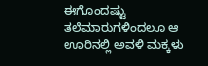ಈಗೊಂದಷ್ಟು ತಲೆಮಾರುಗಳಿಂದಲೂ ಆ ಊರಿನಲ್ಲಿ ಅವಳಿ ಮಕ್ಕಳು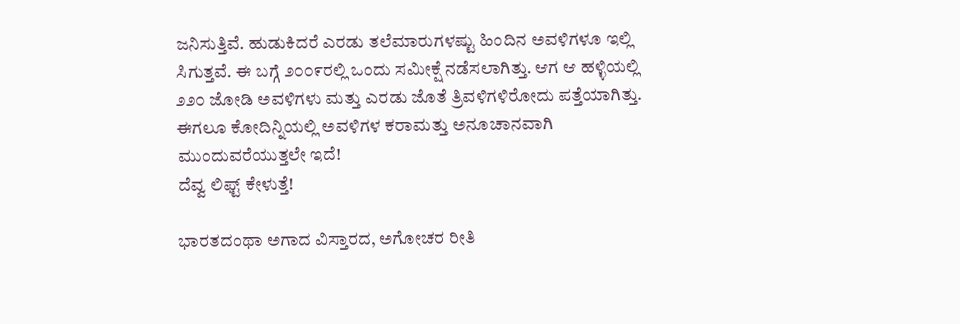ಜನಿಸುತ್ತಿವೆ. ಹುಡುಕಿದರೆ ಎರಡು ತಲೆಮಾರುಗಳಷ್ಟು ಹಿಂದಿನ ಅವಳಿಗಳೂ ಇಲ್ಲಿ ಸಿಗುತ್ತವೆ. ಈ ಬಗ್ಗೆ ೨೦೦೯ರಲ್ಲಿ ಒಂದು ಸಮೀಕ್ಷೆ ನಡೆಸಲಾಗಿತ್ತು. ಆಗ ಆ ಹಳ್ಳಿಯಲ್ಲಿ ೨೨೦ ಜೋಡಿ ಅವಳಿಗಳು ಮತ್ತು ಎರಡು ಜೊತೆ ತ್ರಿವಳಿಗಳಿರೋದು ಪತ್ತೆಯಾಗಿತ್ತು. ಈಗಲೂ ಕೋದಿನ್ನಿಯಲ್ಲಿ ಅವಳಿಗಳ ಕರಾಮತ್ತು ಅನೂಚಾನವಾಗಿ ಮುಂದುವರೆಯುತ್ತಲೇ ಇದೆ!
ದೆವ್ವ ಲಿಫ್ಟ್ ಕೇಳುತ್ತೆ!

ಭಾರತದಂಥಾ ಅಗಾದ ವಿಸ್ತಾರದ, ಅಗೋಚರ ರೀತಿ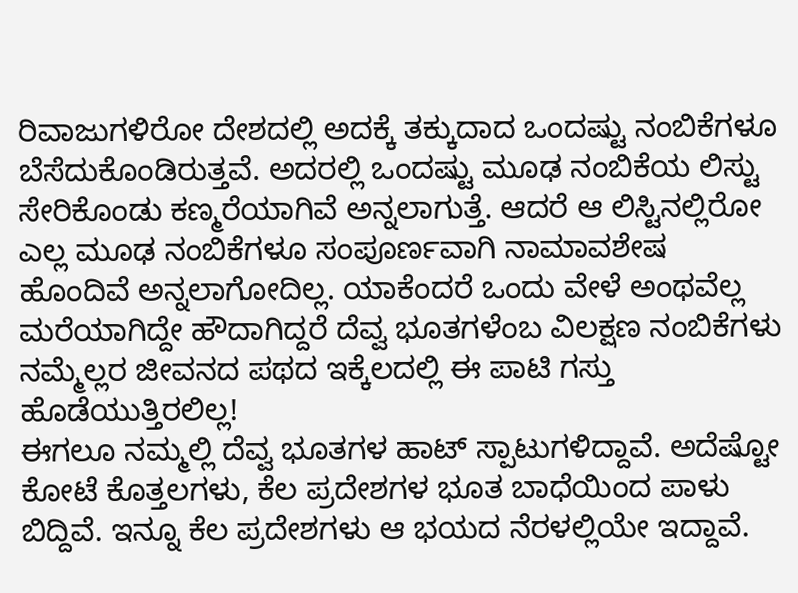ರಿವಾಜುಗಳಿರೋ ದೇಶದಲ್ಲಿ ಅದಕ್ಕೆ ತಕ್ಕುದಾದ ಒಂದಷ್ಟು ನಂಬಿಕೆಗಳೂ ಬೆಸೆದುಕೊಂಡಿರುತ್ತವೆ. ಅದರಲ್ಲಿ ಒಂದಷ್ಟು ಮೂಢ ನಂಬಿಕೆಯ ಲಿಸ್ಟು ಸೇರಿಕೊಂಡು ಕಣ್ಮರೆಯಾಗಿವೆ ಅನ್ನಲಾಗುತ್ತೆ. ಆದರೆ ಆ ಲಿಸ್ಟಿನಲ್ಲಿರೋ ಎಲ್ಲ ಮೂಢ ನಂಬಿಕೆಗಳೂ ಸಂಪೂರ್ಣವಾಗಿ ನಾಮಾವಶೇಷ ಹೊಂದಿವೆ ಅನ್ನಲಾಗೋದಿಲ್ಲ. ಯಾಕೆಂದರೆ ಒಂದು ವೇಳೆ ಅಂಥವೆಲ್ಲ ಮರೆಯಾಗಿದ್ದೇ ಹೌದಾಗಿದ್ದರೆ ದೆವ್ವ ಭೂತಗಳೆಂಬ ವಿಲಕ್ಷಣ ನಂಬಿಕೆಗಳು ನಮ್ಮೆಲ್ಲರ ಜೀವನದ ಪಥದ ಇಕ್ಕೆಲದಲ್ಲಿ ಈ ಪಾಟಿ ಗಸ್ತು ಹೊಡೆಯುತ್ತಿರಲಿಲ್ಲ!
ಈಗಲೂ ನಮ್ಮಲ್ಲಿ ದೆವ್ವ ಭೂತಗಳ ಹಾಟ್ ಸ್ಪಾಟುಗಳಿದ್ದಾವೆ. ಅದೆಷ್ಟೋ ಕೋಟೆ ಕೊತ್ತಲಗಳು, ಕೆಲ ಪ್ರದೇಶಗಳ ಭೂತ ಬಾಧೆಯಿಂದ ಪಾಳು ಬಿದ್ದಿವೆ. ಇನ್ನೂ ಕೆಲ ಪ್ರದೇಶಗಳು ಆ ಭಯದ ನೆರಳಲ್ಲಿಯೇ ಇದ್ದಾವೆ.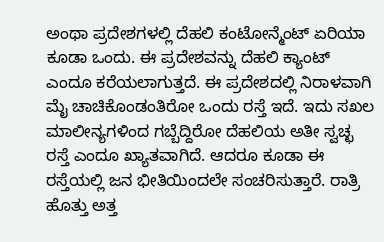ಅಂಥಾ ಪ್ರದೇಶಗಳಲ್ಲಿ ದೆಹಲಿ ಕಂಟೋನ್ಮೆಂಟ್ ಏರಿಯಾ ಕೂಡಾ ಒಂದು. ಈ ಪ್ರದೇಶವನ್ನು ದೆಹಲಿ ಕ್ಯಾಂಟ್ ಎಂದೂ ಕರೆಯಲಾಗುತ್ತದೆ. ಈ ಪ್ರದೇಶದಲ್ಲಿ ನಿರಾಳವಾಗಿ ಮೈ ಚಾಚಿಕೊಂಡಂತಿರೋ ಒಂದು ರಸ್ತೆ ಇದೆ. ಇದು ಸಖಲ ಮಾಲೀನ್ಯಗಳಿಂದ ಗಬ್ಬೆದ್ದಿರೋ ದೆಹಲಿಯ ಅತೀ ಸ್ವಚ್ಛ ರಸ್ತೆ ಎಂದೂ ಖ್ಯಾತವಾಗಿದೆ. ಆದರೂ ಕೂಡಾ ಈ ರಸ್ತೆಯಲ್ಲಿ ಜನ ಭೀತಿಯಿಂದಲೇ ಸಂಚರಿಸುತ್ತಾರೆ. ರಾತ್ರಿ ಹೊತ್ತು ಅತ್ತ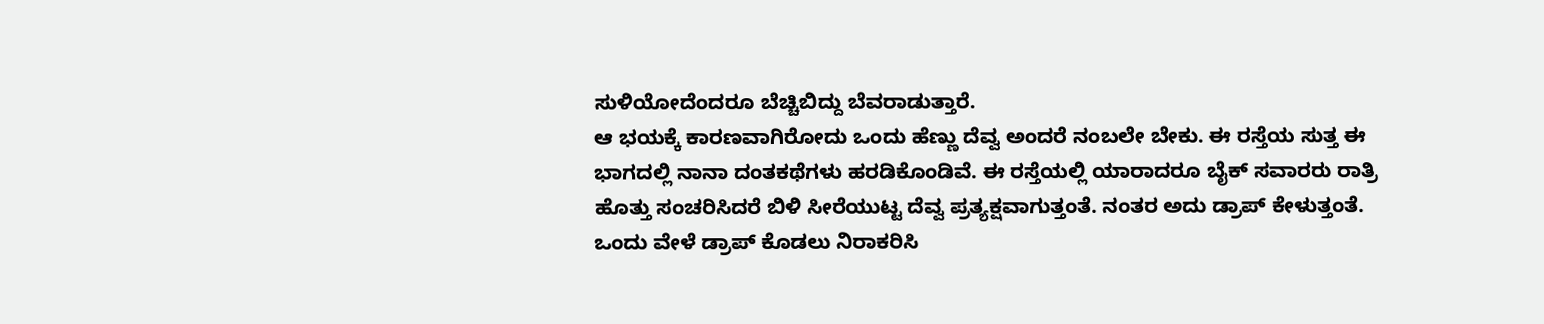ಸುಳಿಯೋದೆಂದರೂ ಬೆಚ್ಚಿಬಿದ್ದು ಬೆವರಾಡುತ್ತಾರೆ.
ಆ ಭಯಕ್ಕೆ ಕಾರಣವಾಗಿರೋದು ಒಂದು ಹೆಣ್ಣು ದೆವ್ವ ಅಂದರೆ ನಂಬಲೇ ಬೇಕು. ಈ ರಸ್ತೆಯ ಸುತ್ತ ಈ ಭಾಗದಲ್ಲಿ ನಾನಾ ದಂತಕಥೆಗಳು ಹರಡಿಕೊಂಡಿವೆ. ಈ ರಸ್ತೆಯಲ್ಲಿ ಯಾರಾದರೂ ಬೈಕ್ ಸವಾರರು ರಾತ್ರಿ ಹೊತ್ತು ಸಂಚರಿಸಿದರೆ ಬಿಳಿ ಸೀರೆಯುಟ್ಟ ದೆವ್ವ ಪ್ರತ್ಯಕ್ಷವಾಗುತ್ತಂತೆ. ನಂತರ ಅದು ಡ್ರಾಪ್ ಕೇಳುತ್ತಂತೆ. ಒಂದು ವೇಳೆ ಡ್ರಾಪ್ ಕೊಡಲು ನಿರಾಕರಿಸಿ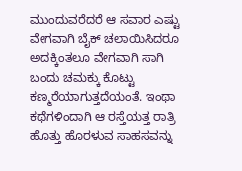ಮುಂದುವರೆದರೆ ಆ ಸವಾರ ಎಷ್ಟು ವೇಗವಾಗಿ ಬೈಕ್ ಚಲಾಯಿಸಿದರೂ ಅದಕ್ಕಿಂತಲೂ ವೇಗವಾಗಿ ಸಾಗಿ ಬಂದು ಚಮಕ್ಕು ಕೊಟ್ಟು ಕಣ್ಮರೆಯಾಗುತ್ತದೆಯಂತೆ. ಇಂಥಾ ಕಥೆಗಳಿಂದಾಗಿ ಆ ರಸ್ತೆಯತ್ತ ರಾತ್ರಿ ಹೊತ್ತು ಹೊರಳುವ ಸಾಹಸವನ್ನು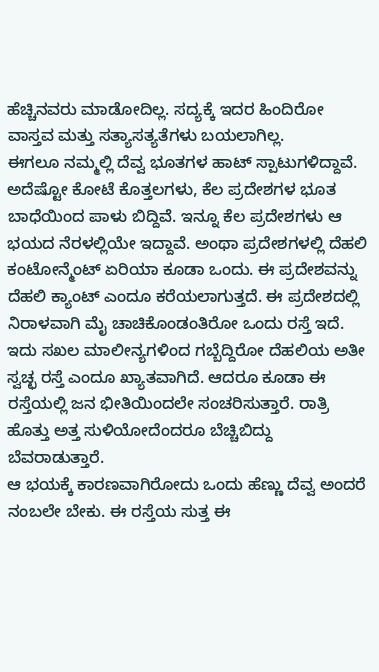ಹೆಚ್ಚಿನವರು ಮಾಡೋದಿಲ್ಲ. ಸದ್ಯಕ್ಕೆ ಇದರ ಹಿಂದಿರೋ ವಾಸ್ತವ ಮತ್ತು ಸತ್ಯಾಸತ್ಯತೆಗಳು ಬಯಲಾಗಿಲ್ಲ.
ಈಗಲೂ ನಮ್ಮಲ್ಲಿ ದೆವ್ವ ಭೂತಗಳ ಹಾಟ್ ಸ್ಪಾಟುಗಳಿದ್ದಾವೆ. ಅದೆಷ್ಟೋ ಕೋಟೆ ಕೊತ್ತಲಗಳು, ಕೆಲ ಪ್ರದೇಶಗಳ ಭೂತ ಬಾಧೆಯಿಂದ ಪಾಳು ಬಿದ್ದಿವೆ. ಇನ್ನೂ ಕೆಲ ಪ್ರದೇಶಗಳು ಆ ಭಯದ ನೆರಳಲ್ಲಿಯೇ ಇದ್ದಾವೆ. ಅಂಥಾ ಪ್ರದೇಶಗಳಲ್ಲಿ ದೆಹಲಿ ಕಂಟೋನ್ಮೆಂಟ್ ಏರಿಯಾ ಕೂಡಾ ಒಂದು. ಈ ಪ್ರದೇಶವನ್ನು ದೆಹಲಿ ಕ್ಯಾಂಟ್ ಎಂದೂ ಕರೆಯಲಾಗುತ್ತದೆ. ಈ ಪ್ರದೇಶದಲ್ಲಿ ನಿರಾಳವಾಗಿ ಮೈ ಚಾಚಿಕೊಂಡಂತಿರೋ ಒಂದು ರಸ್ತೆ ಇದೆ. ಇದು ಸಖಲ ಮಾಲೀನ್ಯಗಳಿಂದ ಗಬ್ಬೆದ್ದಿರೋ ದೆಹಲಿಯ ಅತೀ ಸ್ವಚ್ಛ ರಸ್ತೆ ಎಂದೂ ಖ್ಯಾತವಾಗಿದೆ. ಆದರೂ ಕೂಡಾ ಈ ರಸ್ತೆಯಲ್ಲಿ ಜನ ಭೀತಿಯಿಂದಲೇ ಸಂಚರಿಸುತ್ತಾರೆ. ರಾತ್ರಿ ಹೊತ್ತು ಅತ್ತ ಸುಳಿಯೋದೆಂದರೂ ಬೆಚ್ಚಿಬಿದ್ದು ಬೆವರಾಡುತ್ತಾರೆ.
ಆ ಭಯಕ್ಕೆ ಕಾರಣವಾಗಿರೋದು ಒಂದು ಹೆಣ್ಣು ದೆವ್ವ ಅಂದರೆ ನಂಬಲೇ ಬೇಕು. ಈ ರಸ್ತೆಯ ಸುತ್ತ ಈ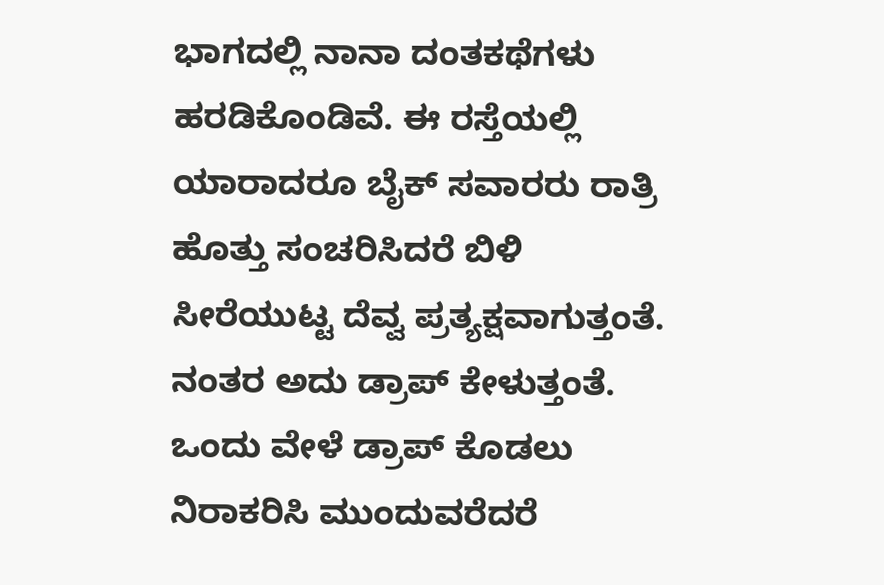ಭಾಗದಲ್ಲಿ ನಾನಾ ದಂತಕಥೆಗಳು ಹರಡಿಕೊಂಡಿವೆ. ಈ ರಸ್ತೆಯಲ್ಲಿ ಯಾರಾದರೂ ಬೈಕ್ ಸವಾರರು ರಾತ್ರಿ ಹೊತ್ತು ಸಂಚರಿಸಿದರೆ ಬಿಳಿ ಸೀರೆಯುಟ್ಟ ದೆವ್ವ ಪ್ರತ್ಯಕ್ಷವಾಗುತ್ತಂತೆ. ನಂತರ ಅದು ಡ್ರಾಪ್ ಕೇಳುತ್ತಂತೆ. ಒಂದು ವೇಳೆ ಡ್ರಾಪ್ ಕೊಡಲು ನಿರಾಕರಿಸಿ ಮುಂದುವರೆದರೆ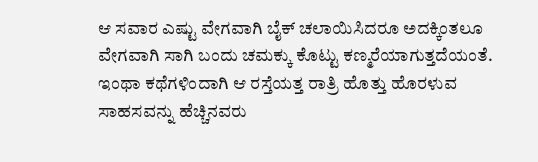ಆ ಸವಾರ ಎಷ್ಟು ವೇಗವಾಗಿ ಬೈಕ್ ಚಲಾಯಿಸಿದರೂ ಅದಕ್ಕಿಂತಲೂ ವೇಗವಾಗಿ ಸಾಗಿ ಬಂದು ಚಮಕ್ಕು ಕೊಟ್ಟು ಕಣ್ಮರೆಯಾಗುತ್ತದೆಯಂತೆ. ಇಂಥಾ ಕಥೆಗಳಿಂದಾಗಿ ಆ ರಸ್ತೆಯತ್ತ ರಾತ್ರಿ ಹೊತ್ತು ಹೊರಳುವ ಸಾಹಸವನ್ನು ಹೆಚ್ಚಿನವರು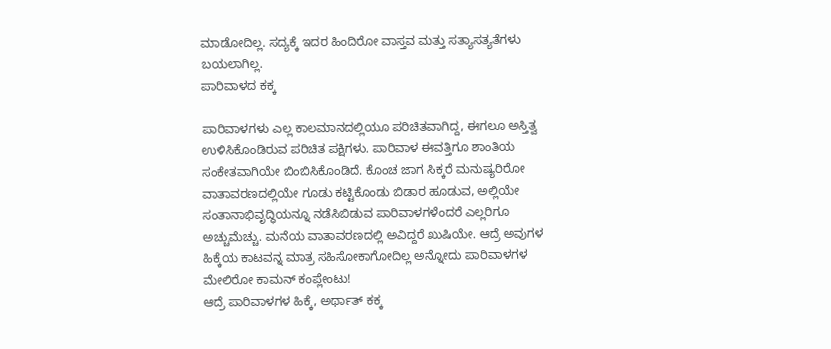ಮಾಡೋದಿಲ್ಲ. ಸದ್ಯಕ್ಕೆ ಇದರ ಹಿಂದಿರೋ ವಾಸ್ತವ ಮತ್ತು ಸತ್ಯಾಸತ್ಯತೆಗಳು ಬಯಲಾಗಿಲ್ಲ.
ಪಾರಿವಾಳದ ಕಕ್ಕ

ಪಾರಿವಾಳಗಳು ಎಲ್ಲ ಕಾಲಮಾನದಲ್ಲಿಯೂ ಪರಿಚಿತವಾಗಿದ್ದ, ಈಗಲೂ ಅಸ್ತಿತ್ವ ಉಳಿಸಿಕೊಂಡಿರುವ ಪರಿಚಿತ ಪಕ್ಷಿಗಳು. ಪಾರಿವಾಳ ಈವತ್ತಿಗೂ ಶಾಂತಿಯ ಸಂಕೇತವಾಗಿಯೇ ಬಿಂಬಿಸಿಕೊಂಡಿದೆ. ಕೊಂಚ ಜಾಗ ಸಿಕ್ಕರೆ ಮನುಷ್ಯರಿರೋ ವಾತಾವರಣದಲ್ಲಿಯೇ ಗೂಡು ಕಟ್ಟಿಕೊಂಡು ಬಿಡಾರ ಹೂಡುವ, ಅಲ್ಲಿಯೇ ಸಂತಾನಾಭಿವೃದ್ಧಿಯನ್ನೂ ನಡೆಸಿಬಿಡುವ ಪಾರಿವಾಳಗಳೆಂದರೆ ಎಲ್ಲರಿಗೂ ಅಚ್ಚುಮೆಚ್ಚು. ಮನೆಯ ವಾತಾವರಣದಲ್ಲಿ ಅವಿದ್ದರೆ ಖುಷಿಯೇ. ಆದ್ರೆ ಅವುಗಳ ಹಿಕ್ಕೆಯ ಕಾಟವನ್ನ ಮಾತ್ರ ಸಹಿಸೋಕಾಗೋದಿಲ್ಲ ಅನ್ನೋದು ಪಾರಿವಾಳಗಳ ಮೇಲಿರೋ ಕಾಮನ್ ಕಂಪ್ಲೇಂಟು!
ಆದ್ರೆ ಪಾರಿವಾಳಗಳ ಹಿಕ್ಕೆ, ಅರ್ಥಾತ್ ಕಕ್ಕ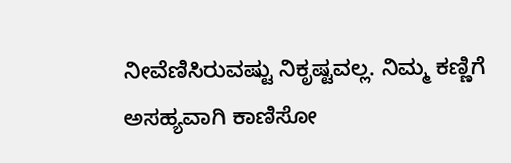ನೀವೆಣಿಸಿರುವಷ್ಟು ನಿಕೃಷ್ಟವಲ್ಲ. ನಿಮ್ಮ ಕಣ್ಣಿಗೆ ಅಸಹ್ಯವಾಗಿ ಕಾಣಿಸೋ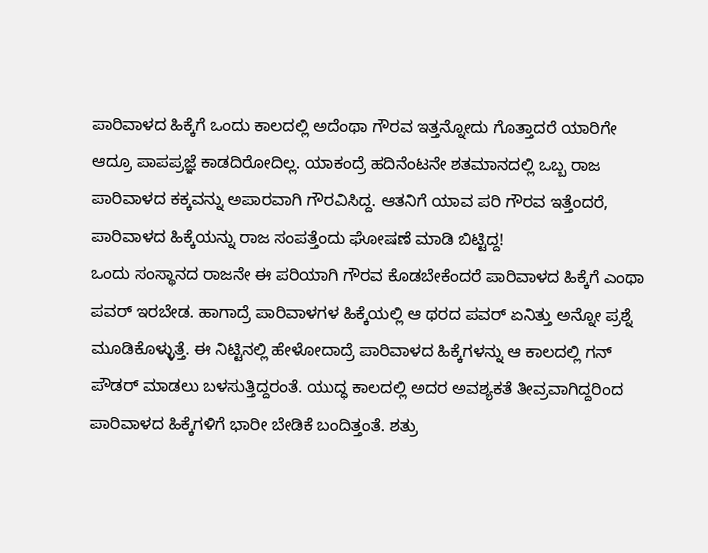ಪಾರಿವಾಳದ ಹಿಕ್ಕೆಗೆ ಒಂದು ಕಾಲದಲ್ಲಿ ಅದೆಂಥಾ ಗೌರವ ಇತ್ತನ್ನೋದು ಗೊತ್ತಾದರೆ ಯಾರಿಗೇ ಆದ್ರೂ ಪಾಪಪ್ರಜ್ಞೆ ಕಾಡದಿರೋದಿಲ್ಲ. ಯಾಕಂದ್ರೆ ಹದಿನೆಂಟನೇ ಶತಮಾನದಲ್ಲಿ ಒಬ್ಬ ರಾಜ ಪಾರಿವಾಳದ ಕಕ್ಕವನ್ನು ಅಪಾರವಾಗಿ ಗೌರವಿಸಿದ್ದ. ಆತನಿಗೆ ಯಾವ ಪರಿ ಗೌರವ ಇತ್ತೆಂದರೆ, ಪಾರಿವಾಳದ ಹಿಕ್ಕೆಯನ್ನು ರಾಜ ಸಂಪತ್ತೆಂದು ಘೋಷಣೆ ಮಾಡಿ ಬಿಟ್ಟಿದ್ದ!
ಒಂದು ಸಂಸ್ಥಾನದ ರಾಜನೇ ಈ ಪರಿಯಾಗಿ ಗೌರವ ಕೊಡಬೇಕೆಂದರೆ ಪಾರಿವಾಳದ ಹಿಕ್ಕೆಗೆ ಎಂಥಾ ಪವರ್ ಇರಬೇಡ. ಹಾಗಾದ್ರೆ ಪಾರಿವಾಳಗಳ ಹಿಕ್ಕೆಯಲ್ಲಿ ಆ ಥರದ ಪವರ್ ಏನಿತ್ತು ಅನ್ನೋ ಪ್ರಶ್ನೆ ಮೂಡಿಕೊಳ್ಳುತ್ತೆ. ಈ ನಿಟ್ಟಿನಲ್ಲಿ ಹೇಳೋದಾದ್ರೆ ಪಾರಿವಾಳದ ಹಿಕ್ಕೆಗಳನ್ನು ಆ ಕಾಲದಲ್ಲಿ ಗನ್ ಪೌಡರ್ ಮಾಡಲು ಬಳಸುತ್ತಿದ್ದರಂತೆ. ಯುದ್ಧ ಕಾಲದಲ್ಲಿ ಅದರ ಅವಶ್ಯಕತೆ ತೀವ್ರವಾಗಿದ್ದರಿಂದ ಪಾರಿವಾಳದ ಹಿಕ್ಕೆಗಳಿಗೆ ಭಾರೀ ಬೇಡಿಕೆ ಬಂದಿತ್ತಂತೆ. ಶತ್ರು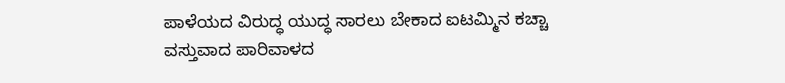ಪಾಳೆಯದ ವಿರುದ್ಧ ಯುದ್ಧ ಸಾರಲು ಬೇಕಾದ ಐಟಮ್ಮಿನ ಕಚ್ಚಾ ವಸ್ತುವಾದ ಪಾರಿವಾಳದ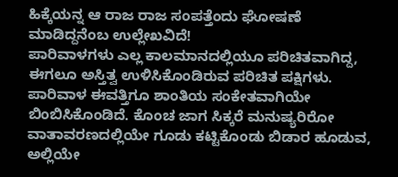ಹಿಕ್ಕೆಯನ್ನ ಆ ರಾಜ ರಾಜ ಸಂಪತ್ತೆಂದು ಘೋಷಣೆ ಮಾಡಿದ್ದನೆಂಬ ಉಲ್ಲೇಖವಿದೆ!
ಪಾರಿವಾಳಗಳು ಎಲ್ಲ ಕಾಲಮಾನದಲ್ಲಿಯೂ ಪರಿಚಿತವಾಗಿದ್ದ, ಈಗಲೂ ಅಸ್ತಿತ್ವ ಉಳಿಸಿಕೊಂಡಿರುವ ಪರಿಚಿತ ಪಕ್ಷಿಗಳು. ಪಾರಿವಾಳ ಈವತ್ತಿಗೂ ಶಾಂತಿಯ ಸಂಕೇತವಾಗಿಯೇ ಬಿಂಬಿಸಿಕೊಂಡಿದೆ. ಕೊಂಚ ಜಾಗ ಸಿಕ್ಕರೆ ಮನುಷ್ಯರಿರೋ ವಾತಾವರಣದಲ್ಲಿಯೇ ಗೂಡು ಕಟ್ಟಿಕೊಂಡು ಬಿಡಾರ ಹೂಡುವ, ಅಲ್ಲಿಯೇ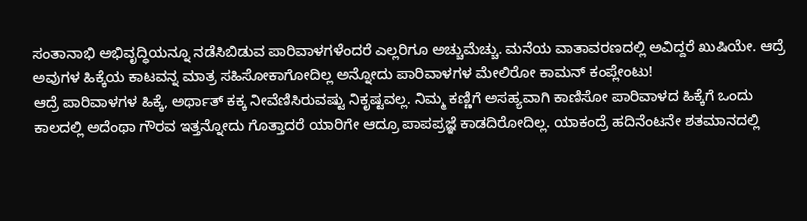ಸಂತಾನಾಭಿ ಅಭಿವೃದ್ಧಿಯನ್ನೂ ನಡೆಸಿಬಿಡುವ ಪಾರಿವಾಳಗಳೆಂದರೆ ಎಲ್ಲರಿಗೂ ಅಚ್ಚುಮೆಚ್ಚು. ಮನೆಯ ವಾತಾವರಣದಲ್ಲಿ ಅವಿದ್ದರೆ ಖುಷಿಯೇ. ಆದ್ರೆ ಅವುಗಳ ಹಿಕ್ಕೆಯ ಕಾಟವನ್ನ ಮಾತ್ರ ಸಹಿಸೋಕಾಗೋದಿಲ್ಲ ಅನ್ನೋದು ಪಾರಿವಾಳಗಳ ಮೇಲಿರೋ ಕಾಮನ್ ಕಂಪ್ಲೇಂಟು!
ಆದ್ರೆ ಪಾರಿವಾಳಗಳ ಹಿಕ್ಕೆ, ಅರ್ಥಾತ್ ಕಕ್ಕ ನೀವೆಣಿಸಿರುವಷ್ಟು ನಿಕೃಷ್ಟವಲ್ಲ. ನಿಮ್ಮ ಕಣ್ಣಿಗೆ ಅಸಹ್ಯವಾಗಿ ಕಾಣಿಸೋ ಪಾರಿವಾಳದ ಹಿಕ್ಕೆಗೆ ಒಂದು ಕಾಲದಲ್ಲಿ ಅದೆಂಥಾ ಗೌರವ ಇತ್ತನ್ನೋದು ಗೊತ್ತಾದರೆ ಯಾರಿಗೇ ಆದ್ರೂ ಪಾಪಪ್ರಜ್ಞೆ ಕಾಡದಿರೋದಿಲ್ಲ. ಯಾಕಂದ್ರೆ ಹದಿನೆಂಟನೇ ಶತಮಾನದಲ್ಲಿ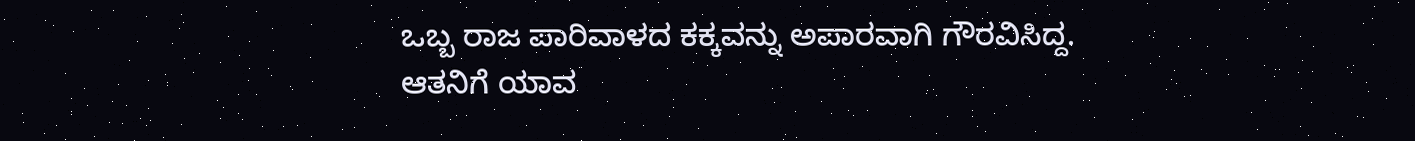ಒಬ್ಬ ರಾಜ ಪಾರಿವಾಳದ ಕಕ್ಕವನ್ನು ಅಪಾರವಾಗಿ ಗೌರವಿಸಿದ್ದ. ಆತನಿಗೆ ಯಾವ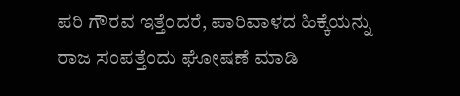ಪರಿ ಗೌರವ ಇತ್ತೆಂದರೆ, ಪಾರಿವಾಳದ ಹಿಕ್ಕೆಯನ್ನು ರಾಜ ಸಂಪತ್ತೆಂದು ಘೋಷಣೆ ಮಾಡಿ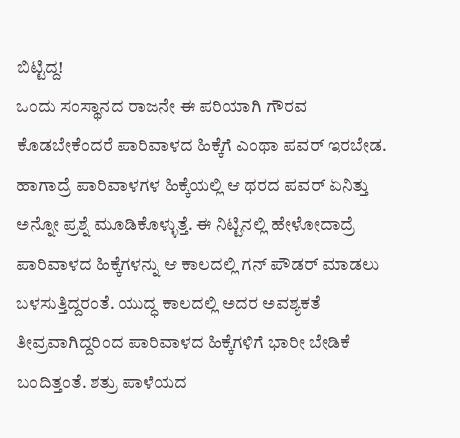ಬಿಟ್ಟಿದ್ದ!
ಒಂದು ಸಂಸ್ಥಾನದ ರಾಜನೇ ಈ ಪರಿಯಾಗಿ ಗೌರವ ಕೊಡಬೇಕೆಂದರೆ ಪಾರಿವಾಳದ ಹಿಕ್ಕೆಗೆ ಎಂಥಾ ಪವರ್ ಇರಬೇಡ. ಹಾಗಾದ್ರೆ ಪಾರಿವಾಳಗಳ ಹಿಕ್ಕೆಯಲ್ಲಿ ಆ ಥರದ ಪವರ್ ಏನಿತ್ತು ಅನ್ನೋ ಪ್ರಶ್ನೆ ಮೂಡಿಕೊಳ್ಳುತ್ತೆ. ಈ ನಿಟ್ಟಿನಲ್ಲಿ ಹೇಳೋದಾದ್ರೆ ಪಾರಿವಾಳದ ಹಿಕ್ಕೆಗಳನ್ನು ಆ ಕಾಲದಲ್ಲಿ ಗನ್ ಪೌಡರ್ ಮಾಡಲು ಬಳಸುತ್ತಿದ್ದರಂತೆ. ಯುದ್ಧ ಕಾಲದಲ್ಲಿ ಅದರ ಅವಶ್ಯಕತೆ ತೀವ್ರವಾಗಿದ್ದರಿಂದ ಪಾರಿವಾಳದ ಹಿಕ್ಕೆಗಳಿಗೆ ಭಾರೀ ಬೇಡಿಕೆ ಬಂದಿತ್ತಂತೆ. ಶತ್ರು ಪಾಳೆಯದ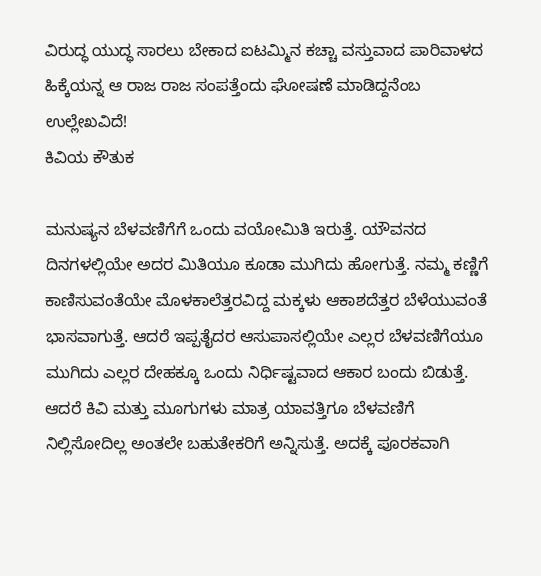ವಿರುದ್ಧ ಯುದ್ಧ ಸಾರಲು ಬೇಕಾದ ಐಟಮ್ಮಿನ ಕಚ್ಚಾ ವಸ್ತುವಾದ ಪಾರಿವಾಳದ ಹಿಕ್ಕೆಯನ್ನ ಆ ರಾಜ ರಾಜ ಸಂಪತ್ತೆಂದು ಘೋಷಣೆ ಮಾಡಿದ್ದನೆಂಬ ಉಲ್ಲೇಖವಿದೆ!
ಕಿವಿಯ ಕೌತುಕ

ಮನುಷ್ಯನ ಬೆಳವಣಿಗೆಗೆ ಒಂದು ವಯೋಮಿತಿ ಇರುತ್ತೆ. ಯೌವನದ ದಿನಗಳಲ್ಲಿಯೇ ಅದರ ಮಿತಿಯೂ ಕೂಡಾ ಮುಗಿದು ಹೋಗುತ್ತೆ. ನಮ್ಮ ಕಣ್ಣಿಗೆ ಕಾಣಿಸುವಂತೆಯೇ ಮೊಳಕಾಲೆತ್ತರವಿದ್ದ ಮಕ್ಕಳು ಆಕಾಶದೆತ್ತರ ಬೆಳೆಯುವಂತೆ ಭಾಸವಾಗುತ್ತೆ. ಆದರೆ ಇಪ್ಪತೈದರ ಆಸುಪಾಸಲ್ಲಿಯೇ ಎಲ್ಲರ ಬೆಳವಣಿಗೆಯೂ ಮುಗಿದು ಎಲ್ಲರ ದೇಹಕ್ಕೂ ಒಂದು ನಿರ್ಧಿಷ್ಟವಾದ ಆಕಾರ ಬಂದು ಬಿಡುತ್ತೆ. ಆದರೆ ಕಿವಿ ಮತ್ತು ಮೂಗುಗಳು ಮಾತ್ರ ಯಾವತ್ತಿಗೂ ಬೆಳವಣಿಗೆ ನಿಲ್ಲಿಸೋದಿಲ್ಲ ಅಂತಲೇ ಬಹುತೇಕರಿಗೆ ಅನ್ನಿಸುತ್ತೆ. ಅದಕ್ಕೆ ಪೂರಕವಾಗಿ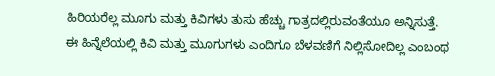ಹಿರಿಯರೆಲ್ಲ ಮೂಗು ಮತ್ತು ಕಿವಿಗಳು ತುಸು ಹೆಚ್ಚು ಗಾತ್ರದಲ್ಲಿರುವಂತೆಯೂ ಅನ್ನಿಸುತ್ತೆ.
ಈ ಹಿನ್ನೆಲೆಯಲ್ಲಿ ಕಿವಿ ಮತ್ತು ಮೂಗುಗಳು ಎಂದಿಗೂ ಬೆಳವಣಿಗೆ ನಿಲ್ಲಿಸೋದಿಲ್ಲ ಎಂಬಂಥ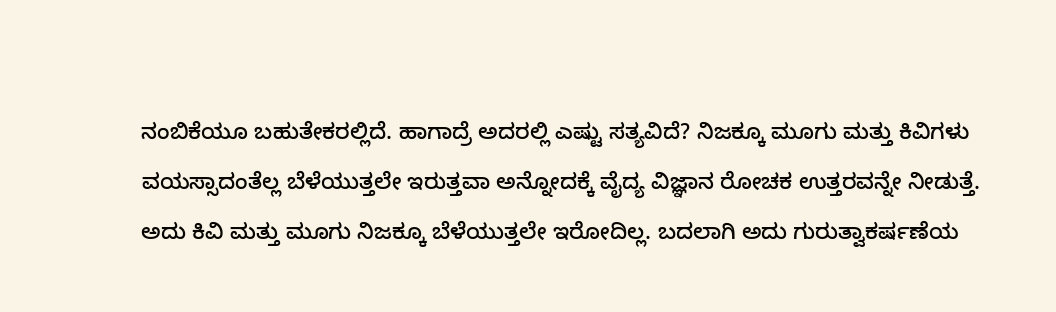ನಂಬಿಕೆಯೂ ಬಹುತೇಕರಲ್ಲಿದೆ. ಹಾಗಾದ್ರೆ ಅದರಲ್ಲಿ ಎಷ್ಟು ಸತ್ಯವಿದೆ? ನಿಜಕ್ಕೂ ಮೂಗು ಮತ್ತು ಕಿವಿಗಳು ವಯಸ್ಸಾದಂತೆಲ್ಲ ಬೆಳೆಯುತ್ತಲೇ ಇರುತ್ತವಾ ಅನ್ನೋದಕ್ಕೆ ವೈದ್ಯ ವಿಜ್ಞಾನ ರೋಚಕ ಉತ್ತರವನ್ನೇ ನೀಡುತ್ತೆ. ಅದು ಕಿವಿ ಮತ್ತು ಮೂಗು ನಿಜಕ್ಕೂ ಬೆಳೆಯುತ್ತಲೇ ಇರೋದಿಲ್ಲ. ಬದಲಾಗಿ ಅದು ಗುರುತ್ವಾಕರ್ಷಣೆಯ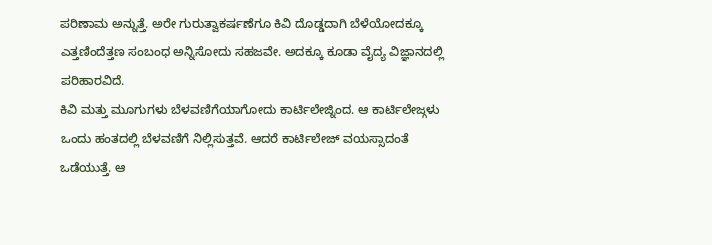ಪರಿಣಾಮ ಅನ್ನುತ್ತೆ. ಅರೇ ಗುರುತ್ವಾಕರ್ಷಣೆಗೂ ಕಿವಿ ದೊಡ್ಡದಾಗಿ ಬೆಳೆಯೋದಕ್ಕೂ ಎತ್ತಣಿಂದೆತ್ತಣ ಸಂಬಂಧ ಅನ್ನಿಸೋದು ಸಹಜವೇ. ಅದಕ್ಕೂ ಕೂಡಾ ವೈದ್ಯ ವಿಜ್ಞಾನದಲ್ಲಿ ಪರಿಹಾರವಿದೆ.
ಕಿವಿ ಮತ್ತು ಮೂಗುಗಳು ಬೆಳವಣಿಗೆಯಾಗೋದು ಕಾರ್ಟಿಲೇಜ್ನಿಂದ. ಆ ಕಾರ್ಟಿಲೇಜ್ಗಳು ಒಂದು ಹಂತದಲ್ಲಿ ಬೆಳವಣಿಗೆ ನಿಲ್ಲಿಸುತ್ತವೆ. ಆದರೆ ಕಾರ್ಟಿಲೇಜ್ ವಯಸ್ಸಾದಂತೆ ಒಡೆಯುತ್ತೆ. ಆ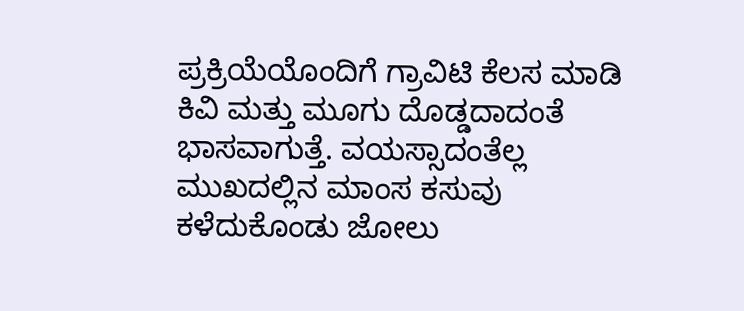ಪ್ರಕ್ರಿಯೆಯೊಂದಿಗೆ ಗ್ರಾವಿಟಿ ಕೆಲಸ ಮಾಡಿ ಕಿವಿ ಮತ್ತು ಮೂಗು ದೊಡ್ಡದಾದಂತೆ ಭಾಸವಾಗುತ್ತೆ. ವಯಸ್ಸಾದಂತೆಲ್ಲ ಮುಖದಲ್ಲಿನ ಮಾಂಸ ಕಸುವು ಕಳೆದುಕೊಂಡು ಜೋಲು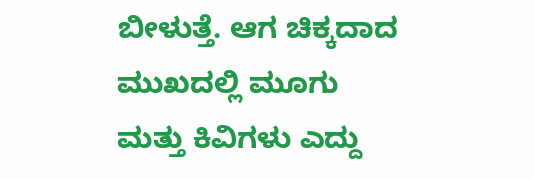ಬೀಳುತ್ತೆ. ಆಗ ಚಿಕ್ಕದಾದ ಮುಖದಲ್ಲಿ ಮೂಗು ಮತ್ತು ಕಿವಿಗಳು ಎದ್ದು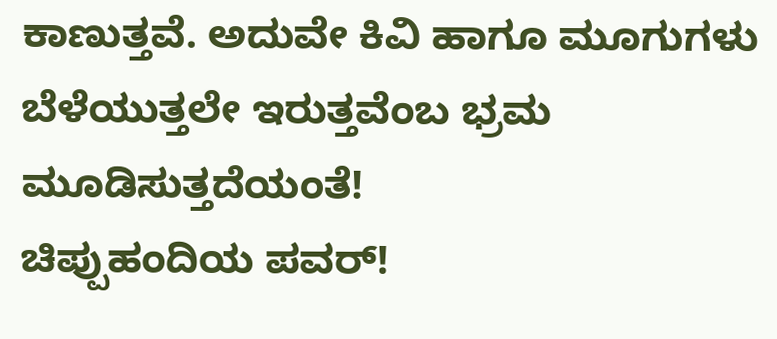ಕಾಣುತ್ತವೆ. ಅದುವೇ ಕಿವಿ ಹಾಗೂ ಮೂಗುಗಳು ಬೆಳೆಯುತ್ತಲೇ ಇರುತ್ತವೆಂಬ ಭ್ರಮ ಮೂಡಿಸುತ್ತದೆಯಂತೆ!
ಚಿಪ್ಪುಹಂದಿಯ ಪವರ್!